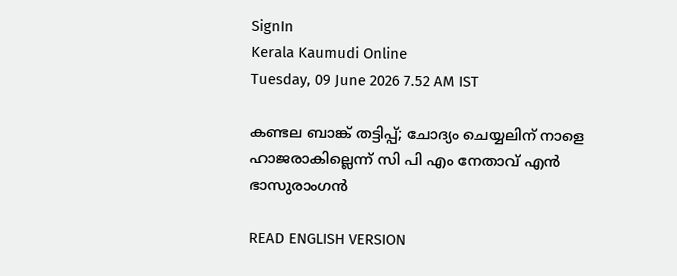SignIn
Kerala Kaumudi Online
Tuesday, 09 June 2026 7.52 AM IST

കണ്ടല ബാങ്ക് തട്ടിപ്പ്; ചോദ്യം ചെയ്യലിന് നാളെ ഹാജരാകില്ലെന്ന് സി പി എം നേതാവ് എൻ  ഭാസുരാംഗൻ

READ ENGLISH VERSION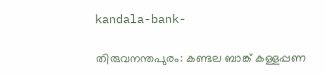kandala-bank-

തിരുവനന്തപുരം: കണ്ടല ബാങ്ക് കള്ളപ്പണ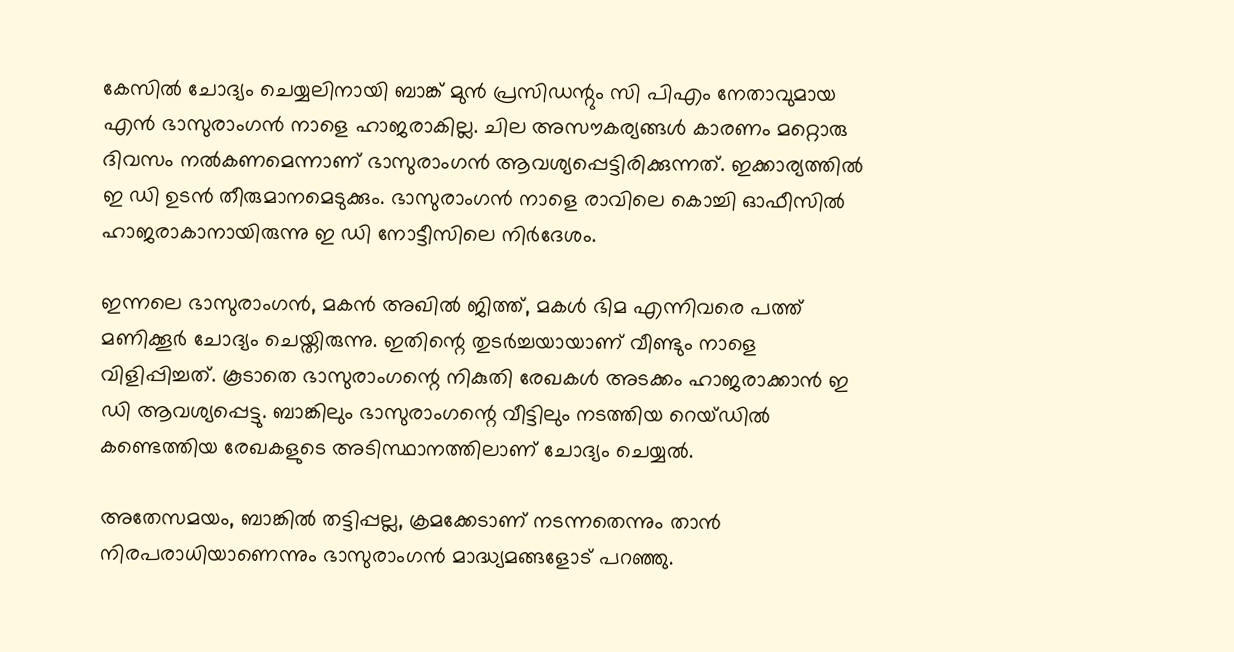കേസിൽ ചോദ്യം ചെയ്യലിനായി ബാങ്ക് മുൻ പ്രസിഡന്റും സി പിഎം നേതാവുമായ എൻ ഭാസുരാംഗൻ നാളെ ഹാജരാകില്ല. ചില അസൗകര്യങ്ങൾ കാരണം മറ്റൊരു ദിവസം നൽകണമെന്നാണ് ഭാസുരാംഗൻ ആവശ്യപ്പെട്ടിരിക്കുന്നത്. ഇക്കാര്യത്തിൽ ഇ ഡി ഉടൻ തീരുമാനമെടുക്കും. ഭാസുരാംഗൻ നാളെ രാവിലെ കൊച്ചി ഓഫീസിൽ ഹാജരാകാനായിരുന്നു ഇ ഡി നോട്ടീസിലെ നിർദേശം.

ഇന്നലെ ഭാസുരാംഗൻ, മകൻ അഖിൽ ജിത്ത്, മകൾ ഭിമ എന്നിവരെ പത്ത് മണിക്കൂർ ചോദ്യം ചെയ്തിരുന്നു. ഇതിന്റെ തുടർച്ചയായാണ് വീണ്ടും നാളെ വിളിപ്പിച്ചത്. കൂടാതെ ഭാസുരാംഗന്റെ നികുതി രേഖകൾ അടക്കം ഹാജരാക്കാൻ ഇ ഡി ആവശ്യപ്പെട്ടു. ബാങ്കിലും ഭാസുരാംഗന്റെ വീട്ടിലും നടത്തിയ റെയ്ഡിൽ കണ്ടെത്തിയ രേഖകളുടെ അടിസ്ഥാനത്തിലാണ് ചോദ്യം ചെയ്യൽ.

അതേസമയം, ബാങ്കിൽ തട്ടിപ്പല്ല, ക്രമക്കേടാണ് നടന്നതെന്നും താൻ നിരപരാധിയാണെന്നും ഭാസുരാംഗൻ മാദ്ധ്യമങ്ങളോട് പറഞ്ഞു.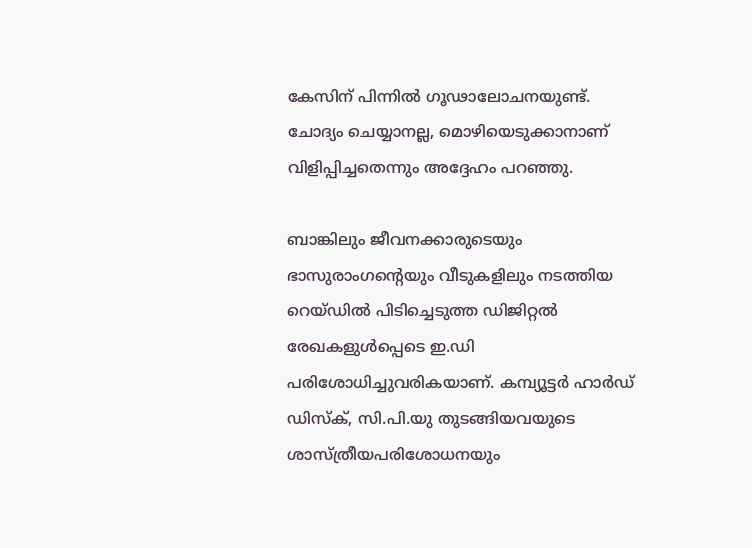കേസിന് പിന്നിൽ ഗൂഢാലോചനയുണ്ട്. ചോദ്യം ചെയ്യാനല്ല, മൊഴിയെടുക്കാനാണ് വിളിപ്പിച്ചതെന്നും അദ്ദേഹം പറഞ്ഞു.

ബാങ്കിലും ജീവനക്കാരുടെയും ഭാസുരാംഗന്റെയും വീടുകളിലും നടത്തിയ റെയ്ഡിൽ പിടിച്ചെടുത്ത ഡിജിറ്റൽ രേഖകളുൾപ്പെടെ ഇ.ഡി പരിശോധിച്ചുവരികയാണ്. കമ്പ്യൂട്ടർ ഹാർഡ് ഡിസ്ക്, സി.പി.യു തുടങ്ങിയവയുടെ ശാസ്ത്രീയപരിശോധനയും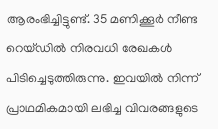ആരംഭിച്ചിട്ടുണ്ട്. 35 മണിക്കൂർ നീണ്ട റെയ്ഡിൽ നിരവധി രേഖകൾ പിടിച്ചെടുത്തിരുന്നു. ഇവയിൽ നിന്ന് പ്രാഥമികമായി ലഭിച്ച വിവരങ്ങളുടെ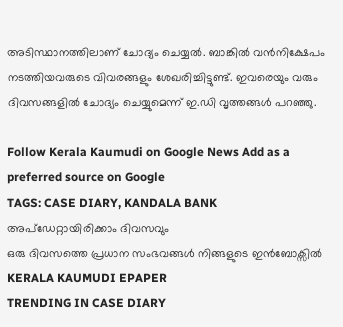അടിസ്ഥാനത്തിലാണ് ചോദ്യം ചെയ്യൽ. ബാങ്കിൽ വൻനിക്ഷേപം നടത്തിയവരുടെ വിവരങ്ങളും ശേഖരിച്ചിട്ടുണ്ട്. ഇവരെയും വരും ദിവസങ്ങളിൽ ചോദ്യം ചെയ്യുമെന്ന് ഇ.ഡി വൃത്തങ്ങൾ പറഞ്ഞു.

Follow Kerala Kaumudi on Google News Add as a preferred source on Google
TAGS: CASE DIARY, KANDALA BANK
അപ്ഡേറ്റായിരിക്കാം ദിവസവും
ഒരു ദിവസത്തെ പ്രധാന സംഭവങ്ങൾ നിങ്ങളുടെ ഇൻബോക്സിൽ
KERALA KAUMUDI EPAPER
TRENDING IN CASE DIARY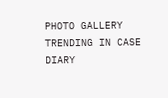PHOTO GALLERY
TRENDING IN CASE DIARY